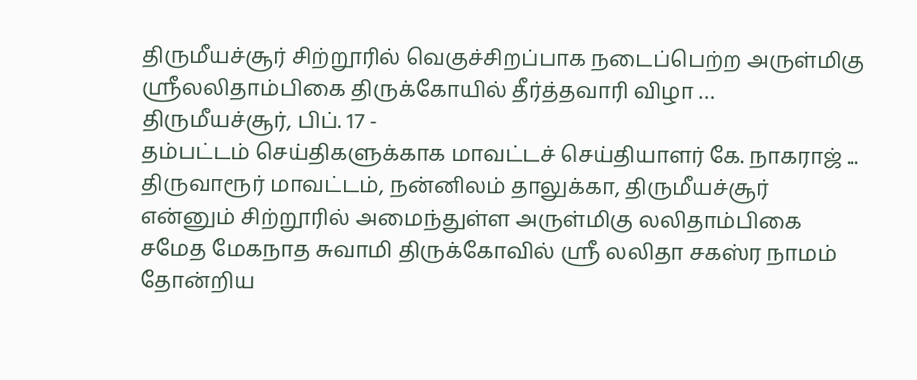திருமீயச்சூர் சிற்றூரில் வெகுச்சிறப்பாக நடைப்பெற்ற அருள்மிகு ஸ்ரீலலிதாம்பிகை திருக்கோயில் தீர்த்தவாரி விழா …
திருமீயச்சூர், பிப். 17 -
தம்பட்டம் செய்திகளுக்காக மாவட்டச் செய்தியாளர் கே. நாகராஜ் ...
திருவாரூர் மாவட்டம், நன்னிலம் தாலுக்கா, திருமீயச்சூர் என்னும் சிற்றூரில் அமைந்துள்ள அருள்மிகு லலிதாம்பிகை சமேத மேகநாத சுவாமி திருக்கோவில் ஸ்ரீ லலிதா சகஸ்ர நாமம் தோன்றிய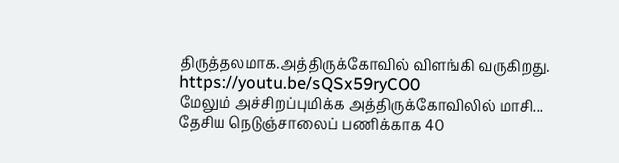திருத்தலமாக.அத்திருக்கோவில் விளங்கி வருகிறது.
https://youtu.be/sQSx59ryCO0
மேலும் அச்சிறப்புமிக்க அத்திருக்கோவிலில் மாசி...
தேசிய நெடுஞ்சாலைப் பணிக்காக 40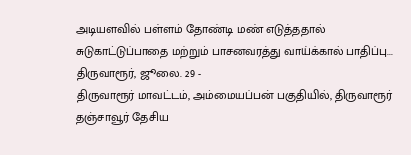அடியளவில் பள்ளம் தோண்டி மண் எடுத்ததால் சுடுகாட்டுப்பாதை மற்றும் பாசனவரத்து வாய்க்கால் பாதிப்பு...
திருவாரூர், ஜூலை. 29 -
திருவாரூர் மாவட்டம், அம்மையப்பன் பகுதியில், திருவாரூர் தஞ்சாவூர் தேசிய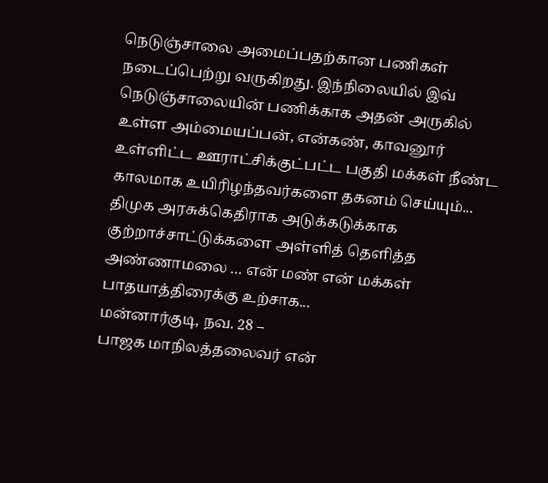நெடுஞ்சாலை அமைப்பதற்கான பணிகள் நடைப்பெற்று வருகிறது. இந்நிலையில் இவ் நெடுஞ்சாலையின் பணிக்காக அதன் அருகில் உள்ள அம்மையப்பன், என்கண், காவனூர் உள்ளிட்ட ஊராட்சிக்குட்பட்ட பகுதி மக்கள் நீண்ட காலமாக உயிரிழந்தவர்களை தகனம் செய்யும்...
திமுக அரசுக்கெதிராக அடுக்கடுக்காக குற்றாச்சாட்டுக்களை அள்ளித் தெளித்த அண்ணாமலை … என் மண் என் மக்கள் பாதயாத்திரைக்கு உற்சாக...
மன்னார்குடி, நவ. 28 –
பாஜக மாநிலத்தலைவர் என்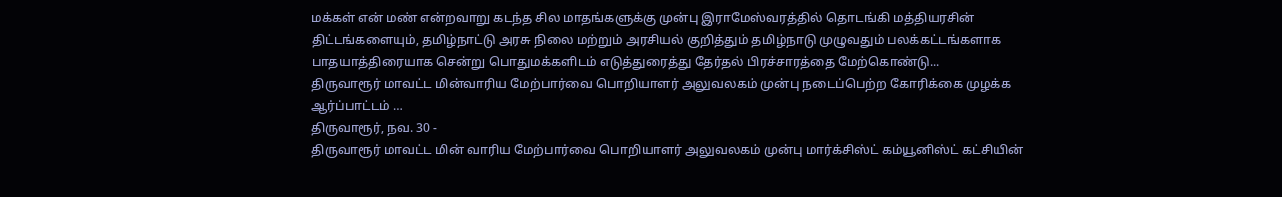மக்கள் என் மண் என்றவாறு கடந்த சில மாதங்களுக்கு முன்பு இராமேஸ்வரத்தில் தொடங்கி மத்தியரசின் திட்டங்களையும், தமிழ்நாட்டு அரசு நிலை மற்றும் அரசியல் குறித்தும் தமிழ்நாடு முழுவதும் பலக்கட்டங்களாக பாதயாத்திரையாக சென்று பொதுமக்களிடம் எடுத்துரைத்து தேர்தல் பிரச்சாரத்தை மேற்கொண்டு...
திருவாரூர் மாவட்ட மின்வாரிய மேற்பார்வை பொறியாளர் அலுவலகம் முன்பு நடைப்பெற்ற கோரிக்கை முழக்க ஆர்ப்பாட்டம் …
திருவாரூர், நவ. 30 -
திருவாரூர் மாவட்ட மின் வாரிய மேற்பார்வை பொறியாளர் அலுவலகம் முன்பு மார்க்சிஸ்ட் கம்யூனிஸ்ட் கட்சியின்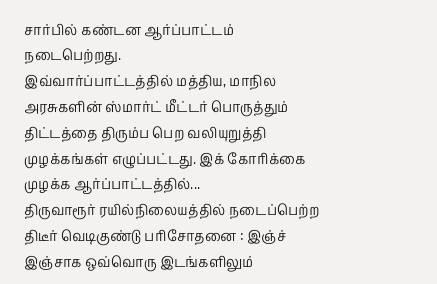சார்பில் கண்டன ஆர்ப்பாட்டம் நடைபெற்றது.
இவ்வார்ப்பாட்டத்தில் மத்திய, மாநில அரசுகளின் ஸ்மார்ட் மீட்டர் பொருத்தும் திட்டத்தை திரும்ப பெற வலியுறுத்தி முழக்கங்கள் எழுப்பட்டது. இக் கோரிக்கை முழக்க ஆர்ப்பாட்டத்தில்...
திருவாரூர் ரயில்நிலையத்தில் நடைப்பெற்ற திடீர் வெடிகுண்டு பரிசோதனை : இஞ்ச் இஞ்சாக ஒவ்வொரு இடங்களிலும்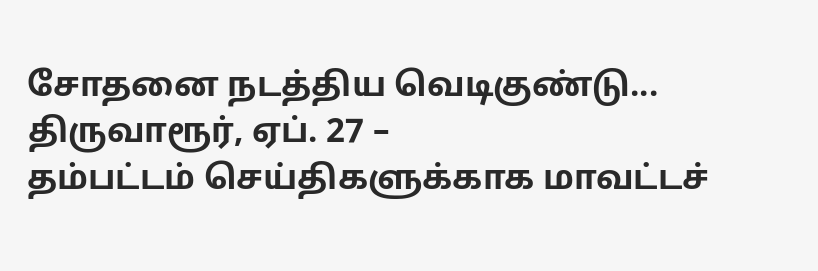சோதனை நடத்திய வெடிகுண்டு...
திருவாரூர், ஏப். 27 –
தம்பட்டம் செய்திகளுக்காக மாவட்டச்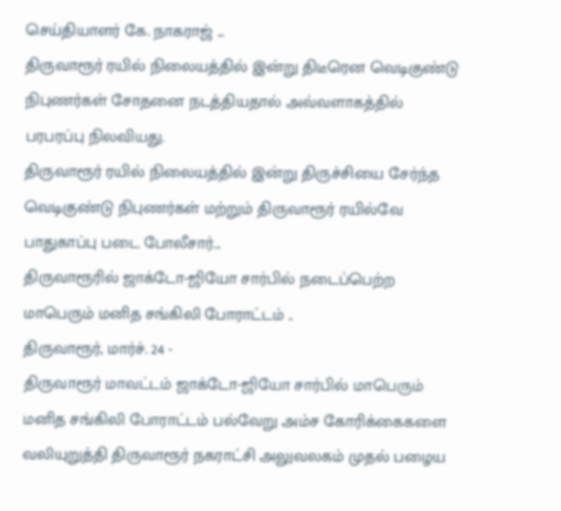செய்தியாளர் கே. நாகராஜ் ...
திருவாரூர் ரயில் நிலையத்தில் இன்று திடீரென வெடிகுண்டு நிபுணர்கள் சோதனை நடத்தியதால் அவ்வளாகத்தில் பரபரப்பு நிலவியது.
திருவாரூர் ரயில் நிலையத்தில் இன்று திருச்சியை சேர்ந்த வெடிகுண்டு நிபுணர்கள் மற்றும் திருவாரூர் ரயில்வே பாதுகாப்பு படை போலீசார்...
திருவாரூரில் ஜாக்டோ-ஜியோ சார்பில் நடைப்பெற்ற மாபெரும் மனித சங்கிலி போராட்டம் ..
திருவாரூர், மார்ச். 24 -
திருவாரூர் மாவட்டம் ஜாக்டோ-ஜியோ சார்பில் மாபெரும் மனித சங்கிலி போராட்டம் பல்வேறு அம்ச கோரிக்கைகளை வலியுறுத்தி திருவாரூர் நகராட்சி அலுவலகம் முதல் பழைய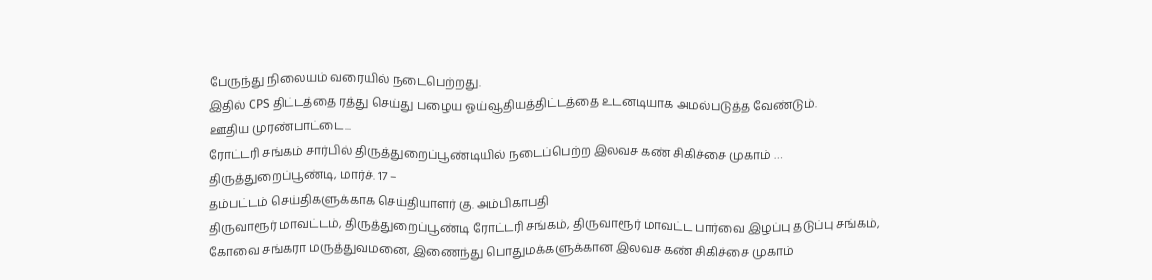பேருந்து நிலையம் வரையில் நடைபெற்றது.
இதில் CPS திட்டத்தை ரத்து செய்து பழைய ஓய்வூதியத்திட்டத்தை உடனடியாக அமல்படுத்த வேண்டும்.
ஊதிய முரண்பாட்டை...
ரோட்டரி சங்கம் சார்பில் திருத்துறைப்பூண்டியில் நடைப்பெற்ற இலவச கண் சிகிச்சை முகாம் …
திருத்துறைப்பூண்டி, மார்ச். 17 –
தம்பட்டம் செய்திகளுக்காக செய்தியாளர் கு. அம்பிகாபதி
திருவாரூர் மாவட்டம், திருத்துறைப்பூண்டி ரோட்டரி சங்கம், திருவாரூர் மாவட்ட பார்வை இழப்பு தடுப்பு சங்கம், கோவை சங்கரா மருத்துவமனை, இணைந்து பொதுமக்களுக்கான இலவச கண் சிகிச்சை முகாம்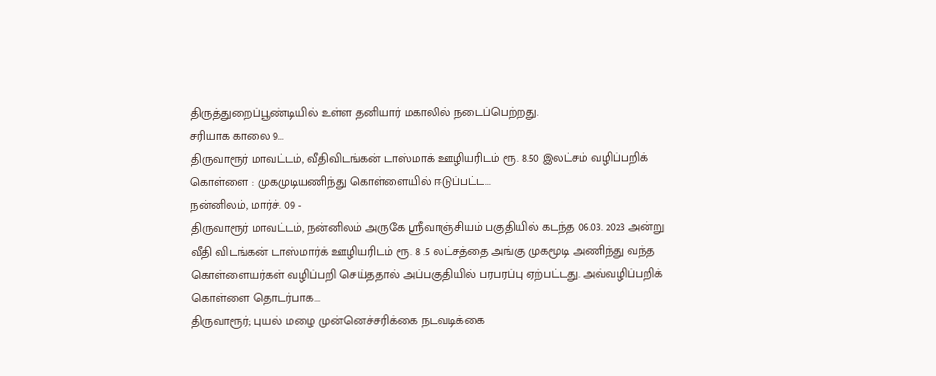திருத்துறைப்பூண்டியில் உள்ள தனியார் மகாலில் நடைப்பெற்றது.
சரியாக காலை 9...
திருவாரூர் மாவட்டம், வீதிவிடங்கன் டாஸ்மாக் ஊழியரிடம் ரூ. 8.50 இலட்சம் வழிப்பறிக் கொள்ளை : முகமுடியணிந்து கொள்ளையில் ஈடுப்பட்ட...
நன்னிலம், மார்ச். 09 -
திருவாரூர் மாவட்டம், நன்னிலம் அருகே ஸ்ரீவாஞ்சியம் பகுதியில் கடந்த 06.03. 2023 அன்று வீதி விடங்கன் டாஸ்மார்க் ஊழியரிடம் ரூ. 8 .5 லட்சத்தை அங்கு முகமூடி அணிந்து வந்த கொள்ளையர்கள் வழிப்பறி செய்ததால் அப்பகுதியில் பரபரப்பு ஏற்பட்டது. அவ்வழிப்பறிக் கொள்ளை தொடர்பாக...
திருவாரூர்; புயல் மழை முன்னெச்சரிக்கை நடவடிக்கை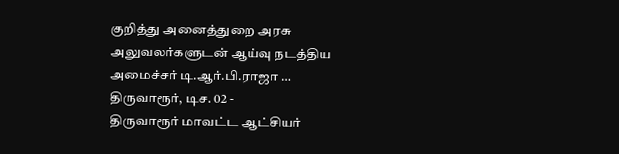குறித்து அனைத்துறை அரசு அலுவலர்களுடன் ஆய்வு நடத்திய அமைச்சர் டி.ஆர்.பி.ராஜா …
திருவாரூர், டிச. 02 -
திருவாரூர் மாவட்ட ஆட்சியர்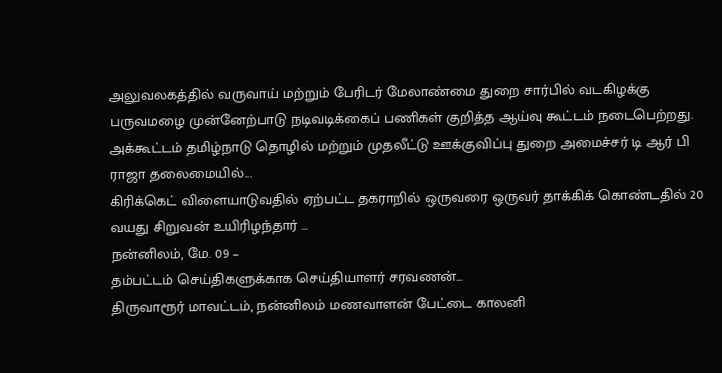அலுவலகத்தில் வருவாய் மற்றும் பேரிடர் மேலாண்மை துறை சார்பில் வடகிழக்கு பருவமழை முன்னேற்பாடு நடிவடிக்கைப் பணிகள் குறித்த ஆய்வு கூட்டம் நடைபெற்றது.
அக்கூட்டம் தமிழ்நாடு தொழில் மற்றும் முதலீட்டு ஊக்குவிப்பு துறை அமைச்சர் டி ஆர் பி ராஜா தலைமையில்...
கிரிக்கெட் விளையாடுவதில் ஏற்பட்ட தகராறில் ஒருவரை ஒருவர் தாக்கிக் கொண்டதில் 20 வயது சிறுவன் உயிரிழந்தார் …
நன்னிலம், மே. 09 –
தம்பட்டம் செய்திகளுக்காக செய்தியாளர் சரவணன்...
திருவாரூர் மாவட்டம், நன்னிலம் மணவாளன் பேட்டை காலனி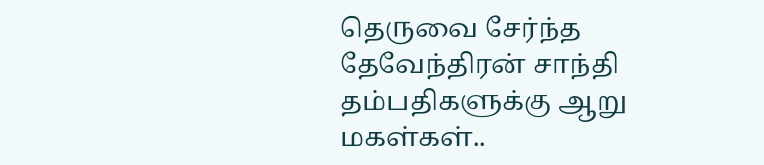தெருவை சேர்ந்த தேவேந்திரன் சாந்தி தம்பதிகளுக்கு ஆறு மகள்கள்..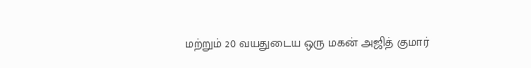மற்றும் 20 வயதுடைய ஒரு மகன் அஜித் குமார்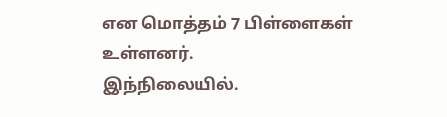என மொத்தம் 7 பிள்ளைகள் உள்ளனர்.
இந்நிலையில்.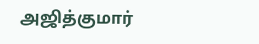அஜித்குமார்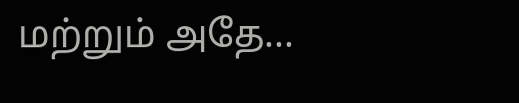மற்றும் அதே...